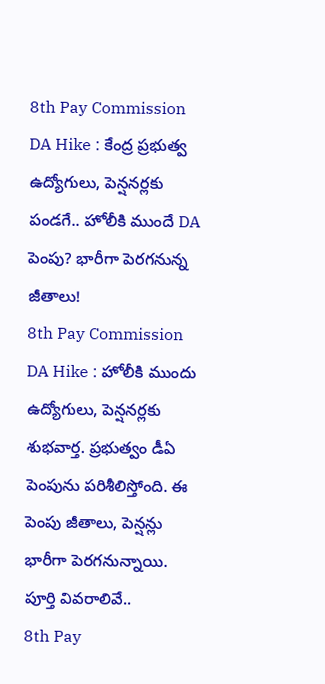8th Pay Commission DA Hike : కేంద్ర ప్రభుత్వ ఉద్యోగులు, పెన్షనర్లకు పండగే.. హోలీకి ముందే DA పెంపు? భారీగా పెరగనున్న జీతాలు!
8th Pay Commission DA Hike : హోలీకి ముందు ఉద్యోగులు, పెన్షనర్లకు శుభవార్త. ప్రభుత్వం డీఏ పెంపును పరిశీలిస్తోంది. ఈ పెంపు జీతాలు, పెన్షన్లు భారీగా పెరగనున్నాయి. పూర్తి వివరాలివే..
8th Pay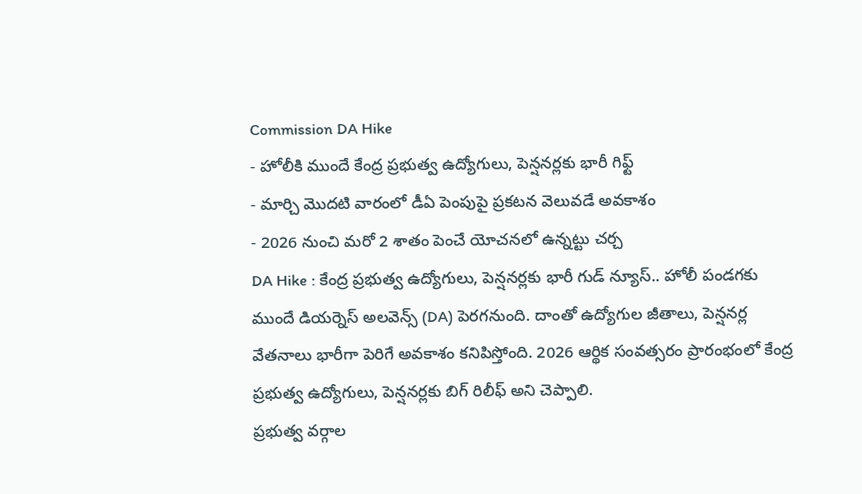Commission DA Hike
- హోలీకి ముందే కేంద్ర ప్రభుత్వ ఉద్యోగులు, పెన్షనర్లకు భారీ గిఫ్ట్
- మార్చి మొదటి వారంలో డీఏ పెంపుపై ప్రకటన వెలువడే అవకాశం
- 2026 నుంచి మరో 2 శాతం పెంచే యోచనలో ఉన్నట్టు చర్చ
DA Hike : కేంద్ర ప్రభుత్వ ఉద్యోగులు, పెన్షనర్లకు భారీ గుడ్ న్యూస్.. హోలీ పండగకు ముందే డియర్నెస్ అలవెన్స్ (DA) పెరగనుంది. దాంతో ఉద్యోగుల జీతాలు, పెన్షనర్ల వేతనాలు భారీగా పెరిగే అవకాశం కనిపిస్తోంది. 2026 ఆర్థిక సంవత్సరం ప్రారంభంలో కేంద్ర ప్రభుత్వ ఉద్యోగులు, పెన్షనర్లకు బిగ్ రిలీఫ్ అని చెప్పాలి.
ప్రభుత్వ వర్గాల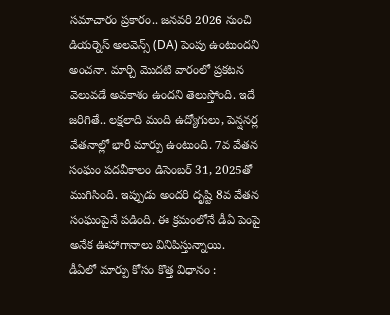సమాచారం ప్రకారం.. జనవరి 2026 నుంచి డియర్నెస్ అలవెన్స్ (DA) పెంపు ఉంటుందని అంచనా. మార్చి మొదటి వారంలో ప్రకటన వెలువడే అవకాశం ఉందని తెలుస్తోంది. ఇదే జరిగితే.. లక్షలాది మంది ఉద్యోగులు, పెన్షనర్ల వేతనాల్లో భారీ మార్పు ఉంటుంది. 7వ వేతన సంఘం పదవీకాలం డిసెంబర్ 31, 2025తో ముగిసింది. ఇప్పుడు అందరి దృష్టి 8వ వేతన సంఘంపైనే పడింది. ఈ క్రమంలోనే డీఏ పెంపై అనేక ఊహాగానాలు వినిపిస్తున్నాయి.
డీఏలో మార్పు కోసం కొత్త విధానం :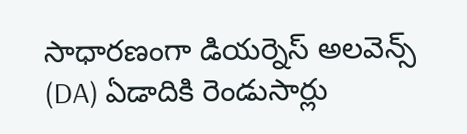సాధారణంగా డియర్నెస్ అలవెన్స్ (DA) ఏడాదికి రెండుసార్లు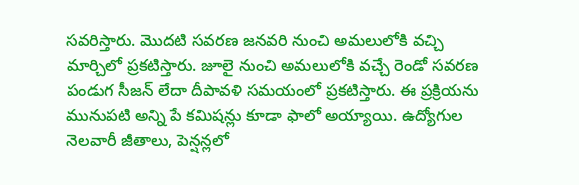సవరిస్తారు. మొదటి సవరణ జనవరి నుంచి అమలులోకి వచ్చి మార్చిలో ప్రకటిస్తారు. జూలై నుంచి అమలులోకి వచ్చే రెండో సవరణ పండుగ సీజన్ లేదా దీపావళి సమయంలో ప్రకటిస్తారు. ఈ ప్రక్రియను మునుపటి అన్ని పే కమిషన్లు కూడా ఫాలో అయ్యాయి. ఉద్యోగుల నెలవారీ జీతాలు, పెన్షన్లలో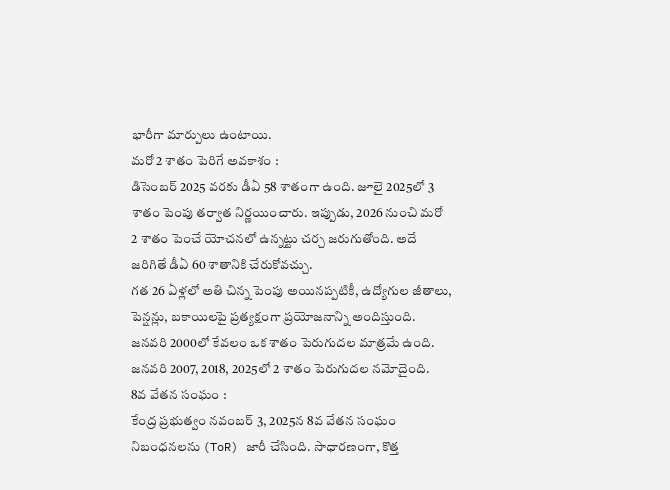భారీగా మార్పులు ఉంటాయి.
మరో 2 శాతం పెరిగే అవకాశం :
డిసెంబర్ 2025 వరకు డీఏ 58 శాతంగా ఉంది. జూలై 2025లో 3 శాతం పెంపు తర్వాత నిర్ణయించారు. ఇప్పుడు, 2026 నుంచి మరో 2 శాతం పెంచే యోచనలో ఉన్నట్టు చర్చ జరుగుతోంది. అదే జరిగితే డీఏ 60 శాతానికి చేరుకోవచ్చు.
గత 26 ఏళ్లలో అతి చిన్న పెంపు అయినప్పటికీ, ఉద్యోగుల జీతాలు, పెన్షన్లు, బకాయిలపై ప్రత్యక్షంగా ప్రయోజనాన్ని అందిస్తుంది. జనవరి 2000లో కేవలం ఒక శాతం పెరుగుదల మాత్రమే ఉంది. జనవరి 2007, 2018, 2025లో 2 శాతం పెరుగుదల నమోదైంది.
8వ వేతన సంఘం :
కేంద్ర ప్రభుత్వం నవంబర్ 3, 2025న 8వ వేతన సంఘం నిబంధనలను (ToR) జారీ చేసింది. సాధారణంగా, కొత్త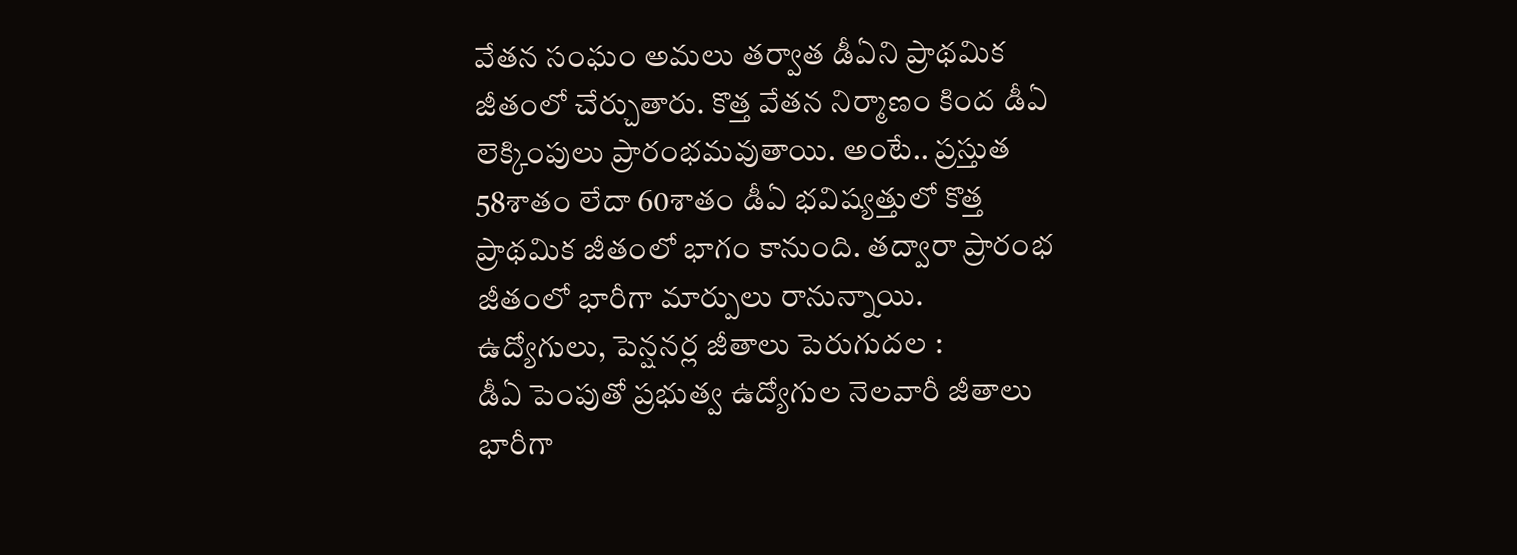వేతన సంఘం అమలు తర్వాత డీఏని ప్రాథమిక జీతంలో చేర్చుతారు. కొత్త వేతన నిర్మాణం కింద డీఏ లెక్కింపులు ప్రారంభమవుతాయి. అంటే.. ప్రస్తుత 58శాతం లేదా 60శాతం డీఏ భవిష్యత్తులో కొత్త ప్రాథమిక జీతంలో భాగం కానుంది. తద్వారా ప్రారంభ జీతంలో భారీగా మార్పులు రానున్నాయి.
ఉద్యోగులు, పెన్షనర్ల జీతాలు పెరుగుదల :
డీఏ పెంపుతో ప్రభుత్వ ఉద్యోగుల నెలవారీ జీతాలు భారీగా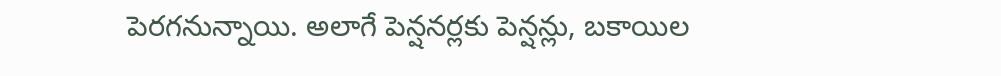పెరగనున్నాయి. అలాగే పెన్షనర్లకు పెన్షన్లు, బకాయిల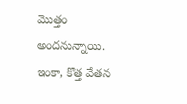మొత్తం అందనున్నాయి. ఇంకా, కొత్త వేతన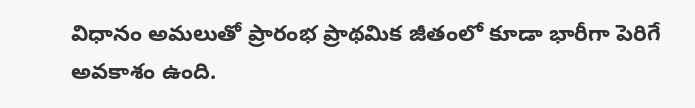విధానం అమలుతో ప్రారంభ ప్రాథమిక జీతంలో కూడా భారీగా పెరిగే అవకాశం ఉంది.